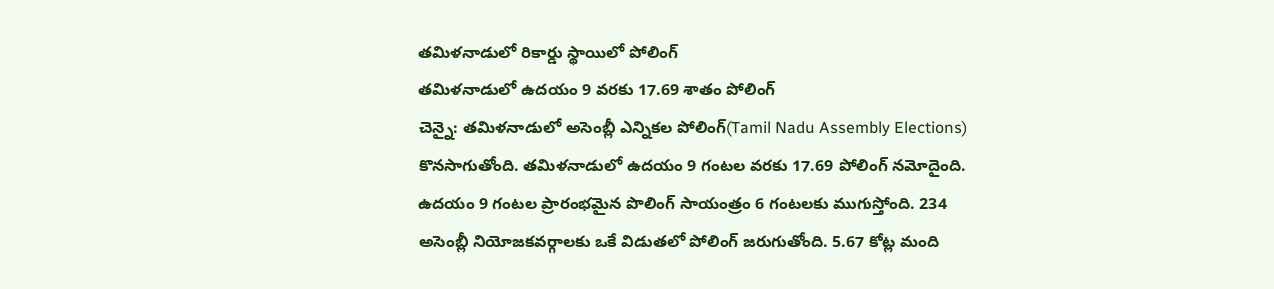తమిళనాడులో రికార్డు స్థాయిలో పోలింగ్
తమిళనాడులో ఉదయం 9 వరకు 17.69 శాతం పోలింగ్
చెన్నై: తమిళనాడులో అసెంబ్లీ ఎన్నికల పోలింగ్(Tamil Nadu Assembly Elections) కొనసాగుతోంది. తమిళనాడులో ఉదయం 9 గంటల వరకు 17.69 పోలింగ్ నమోదైంది. ఉదయం 9 గంటల ప్రారంభమైన పొలింగ్ సాయంత్రం 6 గంటలకు ముగుస్తోంది. 234 అసెంబ్లీ నియోజకవర్గాలకు ఒకే విడుతలో పోలింగ్ జరుగుతోంది. 5.67 కోట్ల మంది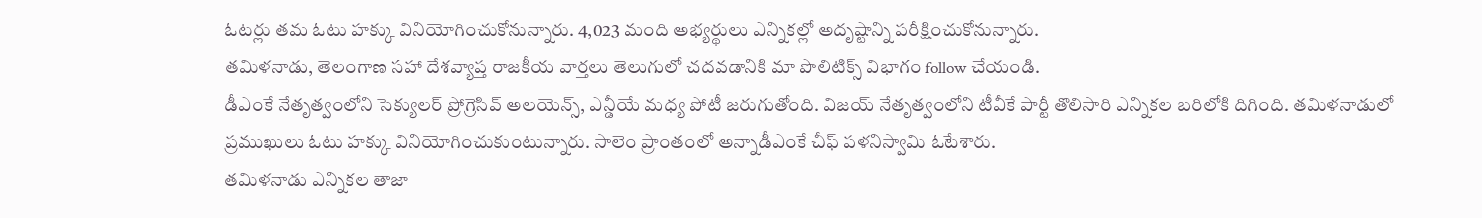ఓటర్లు తమ ఓటు హక్కు వినియోగించుకోనున్నారు. 4,023 మంది అభ్యర్థులు ఎన్నికల్లో అదృష్టాన్ని పరీక్షించుకోనున్నారు.
తమిళనాడు, తెలంగాణ సహా దేశవ్యాప్త రాజకీయ వార్తలు తెలుగులో చదవడానికి మా పొలిటిక్స్ విభాగం follow చేయండి.
డీఎంకే నేతృత్వంలోని సెక్యులర్ ప్రోగ్రెసివ్ అలయెన్స్, ఎన్డీయే మధ్య పోటీ జరుగుతోంది. విజయ్ నేతృత్వంలోని టీవీకే పార్టీ తొలిసారి ఎన్నికల బరిలోకి దిగింది. తమిళనాడులో ప్రముఖులు ఓటు హక్కు వినియోగించుకుంటున్నారు. సాలెం ప్రాంతంలో అన్నాడీఎంకే చీఫ్ పళనిస్వామి ఓటేశారు.
తమిళనాడు ఎన్నికల తాజా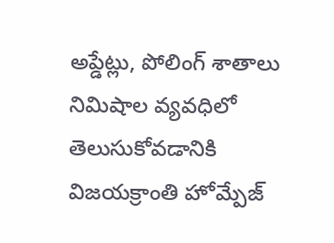అప్డేట్లు, పోలింగ్ శాతాలు నిమిషాల వ్యవధిలో తెలుసుకోవడానికి విజయక్రాంతి హోమ్పేజ్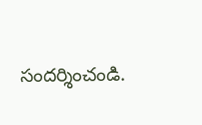సందర్శించండి.